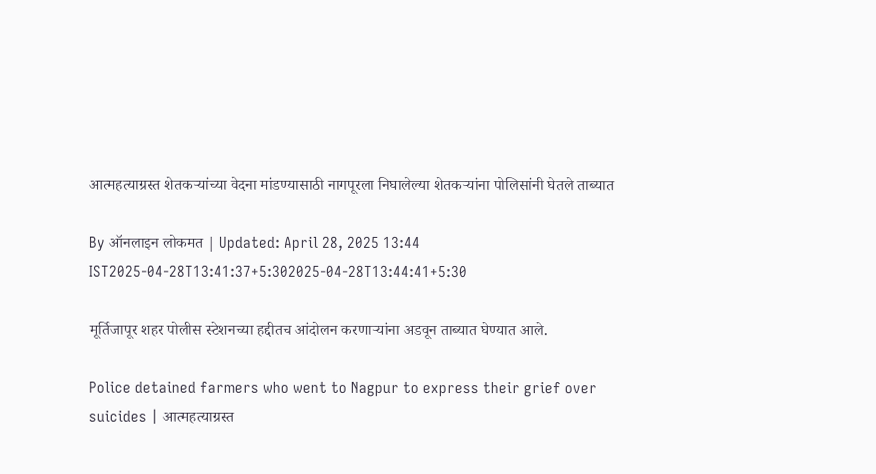आत्महत्याग्रस्त शेतकऱ्यांच्या वेदना मांडण्यासाठी नागपूरला निघालेल्या शेतकऱ्यांना पोलिसांनी घेतले ताब्यात

By ऑनलाइन लोकमत | Updated: April 28, 2025 13:44 IST2025-04-28T13:41:37+5:302025-04-28T13:44:41+5:30

मूर्तिजापूर शहर पोलीस स्टेशनच्या हद्दीतच आंदोलन करणाऱ्यांना अडवून ताब्यात घेण्यात आले.

Police detained farmers who went to Nagpur to express their grief over suicides | आत्महत्याग्रस्त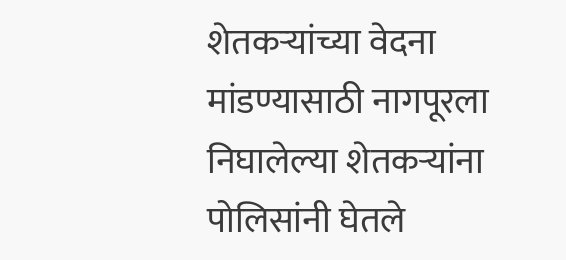शेतकऱ्यांच्या वेदना मांडण्यासाठी नागपूरला निघालेल्या शेतकऱ्यांना पोलिसांनी घेतले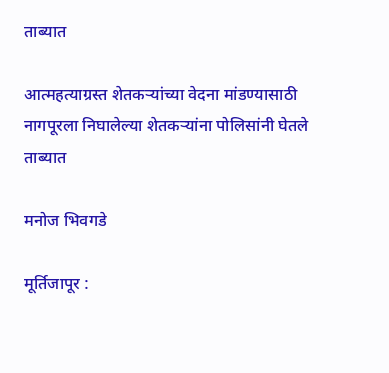ताब्यात

आत्महत्याग्रस्त शेतकऱ्यांच्या वेदना मांडण्यासाठी नागपूरला निघालेल्या शेतकऱ्यांना पोलिसांनी घेतले ताब्यात

मनोज भिवगडे

मूर्तिजापूर :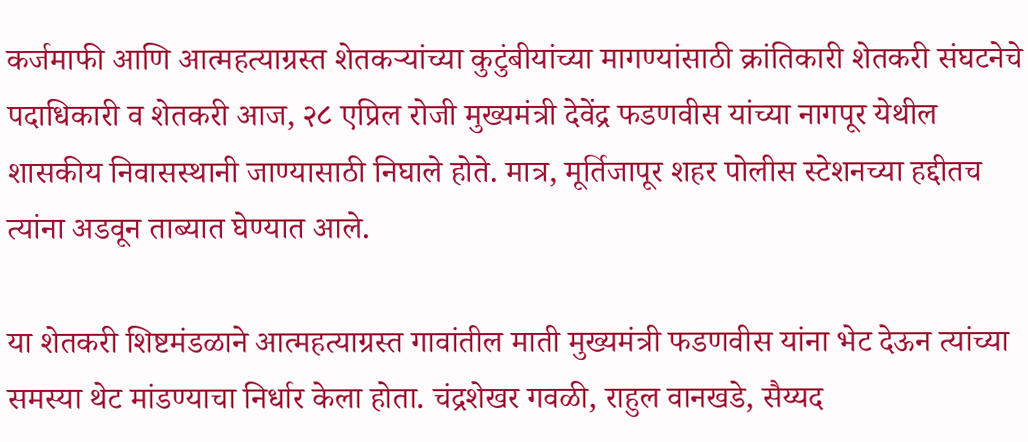कर्जमाफी आणि आत्महत्याग्रस्त शेतकऱ्यांच्या कुटुंबीयांच्या मागण्यांसाठी क्रांतिकारी शेतकरी संघटनेचे पदाधिकारी व शेतकरी आज, २८ एप्रिल रोजी मुख्यमंत्री देवेंद्र फडणवीस यांच्या नागपूर येथील शासकीय निवासस्थानी जाण्यासाठी निघाले होते. मात्र, मूर्तिजापूर शहर पोलीस स्टेशनच्या हद्दीतच त्यांना अडवून ताब्यात घेण्यात आले.

या शेतकरी शिष्टमंडळाने आत्महत्याग्रस्त गावांतील माती मुख्यमंत्री फडणवीस यांना भेट देऊन त्यांच्या समस्या थेट मांडण्याचा निर्धार केला होता. चंद्रशेखर गवळी, राहुल वानखडे, सैय्यद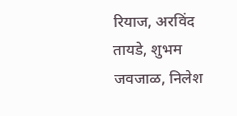रियाज, अरविंद तायडे, शुभम जवजाळ, निलेश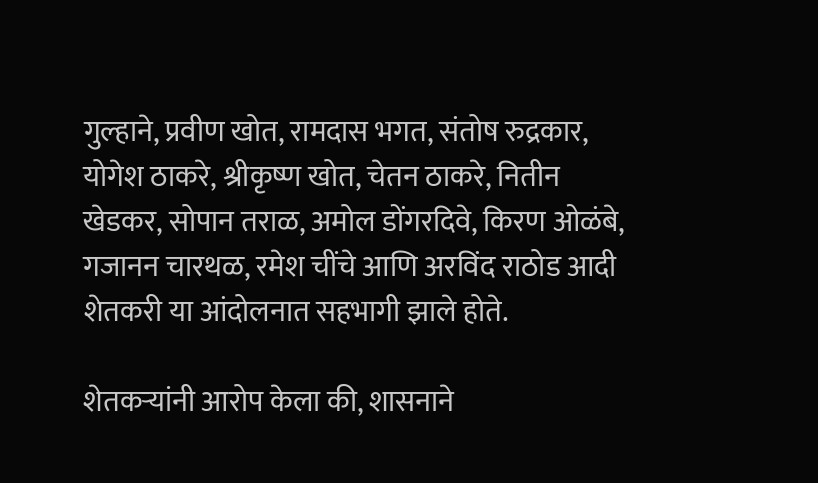गुल्हाने, प्रवीण खोत, रामदास भगत, संतोष रुद्रकार, योगेश ठाकरे, श्रीकृष्ण खोत, चेतन ठाकरे, नितीन खेडकर, सोपान तराळ, अमोल डोंगरदिवे, किरण ओळंबे, गजानन चारथळ, रमेश चींचे आणि अरविंद राठोड आदी शेतकरी या आंदोलनात सहभागी झाले होते.

शेतकऱ्यांनी आरोप केला की, शासनाने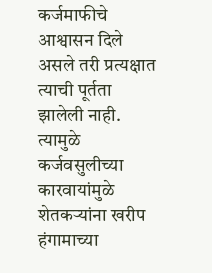कर्जमाफीचे आश्वासन दिले असले तरी प्रत्यक्षात त्याची पूर्तता झालेली नाही. त्यामुळे कर्जवसुलीच्या कारवायांमुळे शेतकऱ्यांना खरीप हंगामाच्या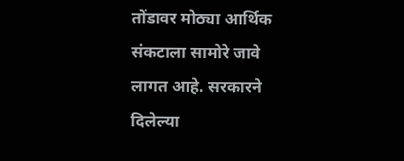तोंडावर मोठ्या आर्थिक संकटाला सामोरे जावे लागत आहे. सरकारने दिलेल्या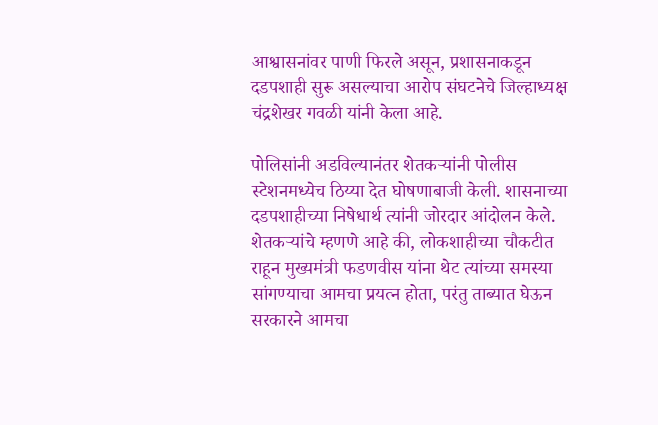आश्वासनांवर पाणी फिरले असून, प्रशासनाकडून दडपशाही सुरू असल्याचा आरोप संघटनेचे जिल्हाध्यक्ष चंद्रशेखर गवळी यांनी केला आहे.

पोलिसांनी अडविल्यानंतर शेतकऱ्यांनी पोलीस स्टेशनमध्येच ठिय्या देत घोषणाबाजी केली. शासनाच्या दडपशाहीच्या निषेधार्थ त्यांनी जोरदार आंदोलन केले. शेतकऱ्यांचे म्हणणे आहे की, लोकशाहीच्या चौकटीत राहून मुख्यमंत्री फडणवीस यांना थेट त्यांच्या समस्या सांगण्याचा आमचा प्रयत्न होता, परंतु ताब्यात घेऊन सरकारने आमचा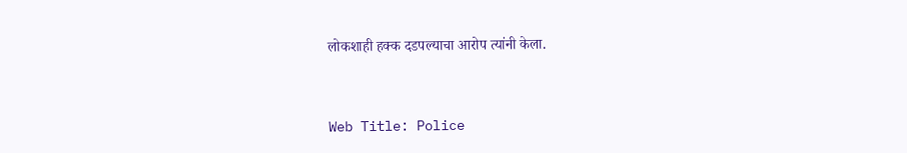लोकशाही हक्क दडपल्याचा आरोप त्यांनी केला.


Web Title: Police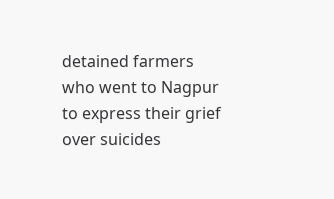detained farmers who went to Nagpur to express their grief over suicides